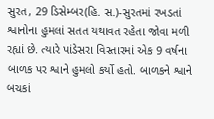સુરત, 29 ડિસેમ્બર(હિ. સ.)-સુરતમાં રખડતાં શ્વાનોના હુમલાં સતત યથાવત રહેતા જોવા મળી રહ્યાં છે. ત્યારે પાંડેસરા વિસ્તારમાં એક 9 વર્ષના બાળક પર શ્વાને હુમલો કર્યો હતો. બાળકને શ્વાને બચકાં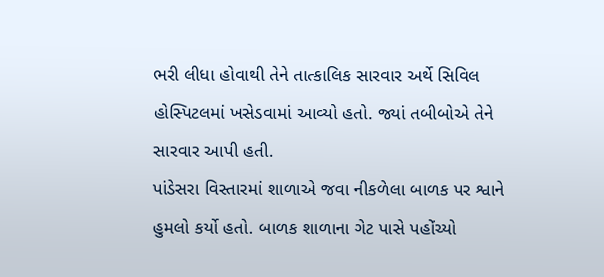ભરી લીધા હોવાથી તેને તાત્કાલિક સારવાર અર્થે સિવિલ હોસ્પિટલમાં ખસેડવામાં આવ્યો હતો. જ્યાં તબીબોએ તેને સારવાર આપી હતી.
પાંડેસરા વિસ્તારમાં શાળાએ જવા નીકળેલા બાળક પર શ્વાને હુમલો કર્યો હતો. બાળક શાળાના ગેટ પાસે પહોંચ્યો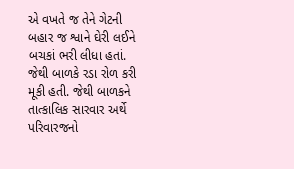એ વખતે જ તેને ગેટની બહાર જ શ્વાને ઘેરી લઈને બચકાં ભરી લીધા હતાં. જેથી બાળકે રડા રોળ કરી મૂકી હતી. જેથી બાળકને તાત્કાલિક સારવાર અર્થે પરિવારજનો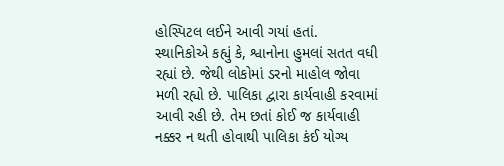હોસ્પિટલ લઈને આવી ગયાં હતાં.
સ્થાનિકોએ કહ્યું કે, શ્વાનોના હુમલાં સતત વધી રહ્યાં છે. જેથી લોકોમાં ડરનો માહોલ જોવા મળી રહ્યો છે. પાલિકા દ્વારા કાર્યવાહી કરવામાં આવી રહી છે. તેમ છતાં કોઈ જ કાર્યવાહી નક્કર ન થતી હોવાથી પાલિકા કંઈ યોગ્ય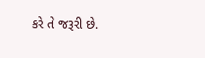કરે તે જરૂરી છે.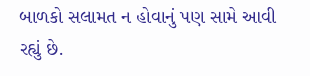બાળકો સલામત ન હોવાનું પણ સામે આવી રહ્યું છે.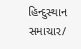હિન્દુસ્થાન સમાચાર/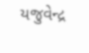યજુવેન્દ્ર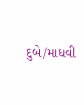દુબે/માધવી